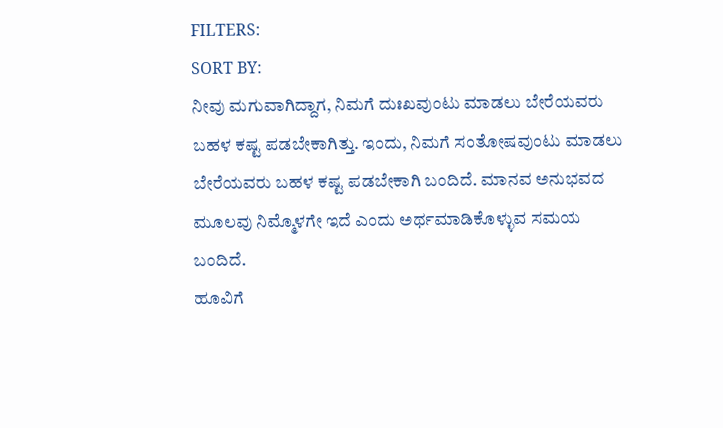FILTERS:
SORT BY:
ನೀವು ಮಗುವಾಗಿದ್ದಾಗ, ನಿಮಗೆ ದುಃಖವುಂಟು ಮಾಡಲು ಬೇರೆಯವರು ಬಹಳ ಕಷ್ಟ ಪಡಬೇಕಾಗಿತ್ತು. ಇಂದು, ನಿಮಗೆ ಸಂತೋಷವುಂಟು ಮಾಡಲು ಬೇರೆಯವರು ಬಹಳ ಕಷ್ಟ ಪಡಬೇಕಾಗಿ ಬಂದಿದೆ. ಮಾನವ ಅನುಭವದ ಮೂಲವು ನಿಮ್ಮೊಳಗೇ ಇದೆ ಎಂದು ಅರ್ಥಮಾಡಿಕೊಳ್ಳುವ ಸಮಯ ಬಂದಿದೆ.
ಹೂವಿಗೆ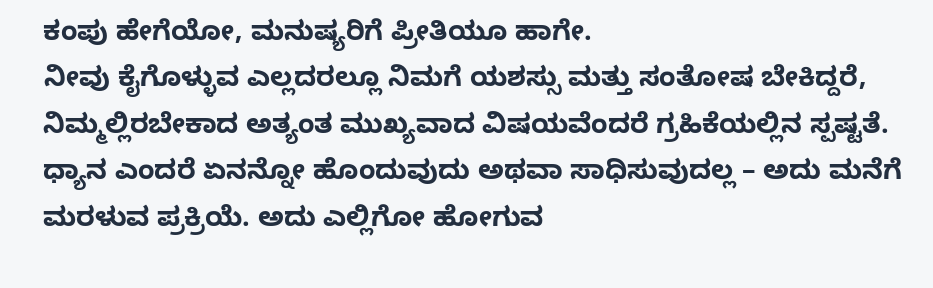ಕಂಪು ಹೇಗೆಯೋ, ಮನುಷ್ಯರಿಗೆ ಪ್ರೀತಿಯೂ ಹಾಗೇ.
ನೀವು ಕೈಗೊಳ್ಳುವ ಎಲ್ಲದರಲ್ಲೂ ನಿಮಗೆ ಯಶಸ್ಸು ಮತ್ತು ಸಂತೋಷ ಬೇಕಿದ್ದರೆ, ನಿಮ್ಮಲ್ಲಿರಬೇಕಾದ ಅತ್ಯಂತ ಮುಖ್ಯವಾದ ವಿಷಯವೆಂದರೆ ಗ್ರಹಿಕೆಯಲ್ಲಿನ ಸ್ಪಷ್ಟತೆ.
ಧ್ಯಾನ ಎಂದರೆ ಏನನ್ನೋ ಹೊಂದುವುದು ಅಥವಾ ಸಾಧಿಸುವುದಲ್ಲ – ಅದು ಮನೆಗೆ ಮರಳುವ ಪ್ರಕ್ರಿಯೆ. ಅದು ಎಲ್ಲಿಗೋ ಹೋಗುವ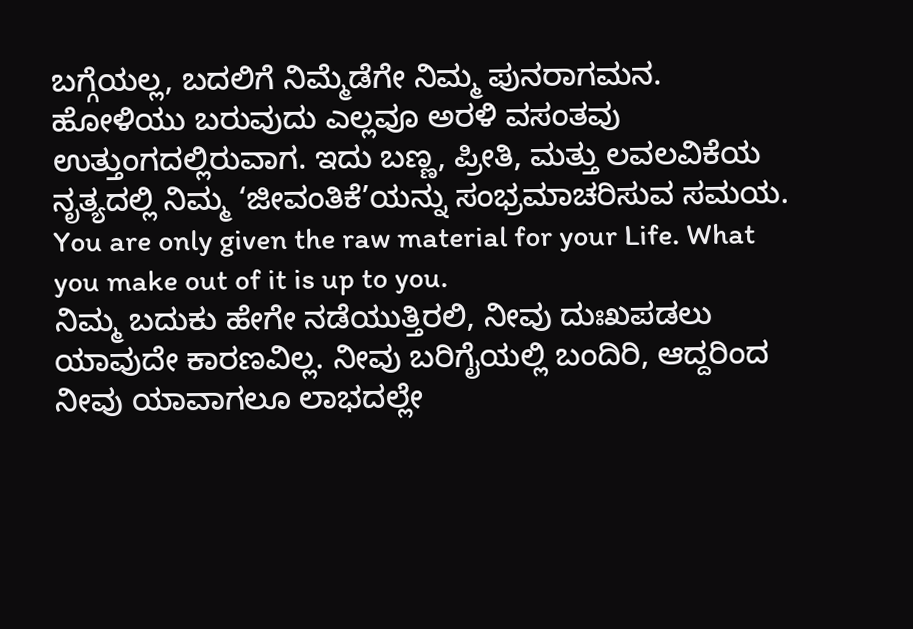ಬಗ್ಗೆಯಲ್ಲ, ಬದಲಿಗೆ ನಿಮ್ಮೆಡೆಗೇ ನಿಮ್ಮ ಪುನರಾಗಮನ.
ಹೋಳಿಯು ಬರುವುದು ಎಲ್ಲವೂ ಅರಳಿ ವಸಂತವು ಉತ್ತುಂಗದಲ್ಲಿರುವಾಗ. ಇದು ಬಣ್ಣ, ಪ್ರೀತಿ, ಮತ್ತು ಲವಲವಿಕೆಯ ನೃತ್ಯದಲ್ಲಿ ನಿಮ್ಮ ‘ಜೀವಂತಿಕೆ’ಯನ್ನು ಸಂಭ್ರಮಾಚರಿಸುವ ಸಮಯ.
You are only given the raw material for your Life. What you make out of it is up to you.
ನಿಮ್ಮ ಬದುಕು ಹೇಗೇ ನಡೆಯುತ್ತಿರಲಿ, ನೀವು ದುಃಖಪಡಲು ಯಾವುದೇ ಕಾರಣವಿಲ್ಲ. ನೀವು ಬರಿಗೈಯಲ್ಲಿ ಬಂದಿರಿ, ಆದ್ದರಿಂದ ನೀವು ಯಾವಾಗಲೂ ಲಾಭದಲ್ಲೇ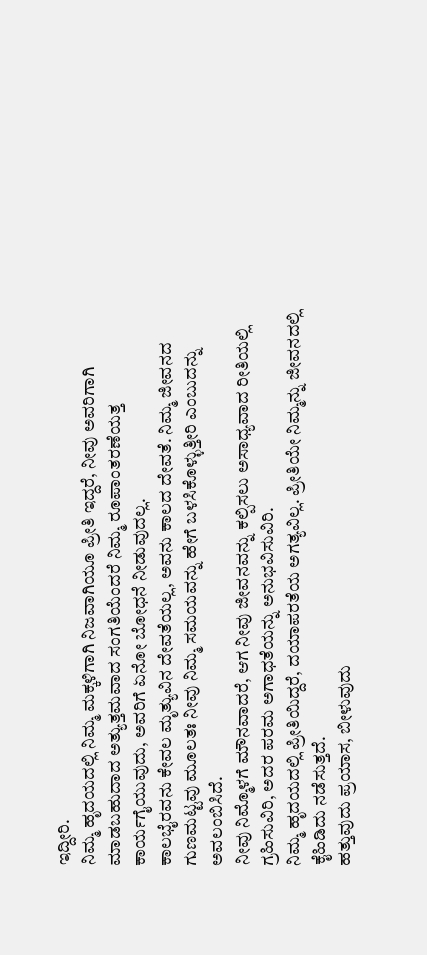ಇದ್ದೀರಿ.
ನಿಮ್ಮ ಹೃದಯದಲ್ಲಿ ನಿಮ್ಮ ಮಕ್ಕಳಿಗಾಗಿ ನಿಜವಾಗಿಯೂ ಪ್ರೀತಿ ಇದ್ದರೆ, ನೀವು ಅವರಿಗಾಗಿ ಮಾಡಬಹುದಾದ ಅತ್ಯುತ್ತಮವಾದ ಸಂಗತಿಯೆಂದರೆ ನಿಮ್ಮ ರೂಪಾಂತರಣೆಯತ್ತ ಕಾರ್ಯಗೈಯುವುದು, ಅವರಿಗೆ ಏನೋ ಬೋಧನೆ ನೀಡುವುದಲ್ಲ.
ಕಾಲಭೈರವನು ಕೇವಲ ಮೃತ್ಯುವಿನ ದೇವತೆಯಲ್ಲ, ಅವನು ಕಾಲದ ದೇವತೆ. ನಿಮ್ಮ ಜೀವನದ ಗುಣಮಟ್ಟವು ಮೂಲತಃ ನೀವು ನಿಮ್ಮ ಸಮಯವನ್ನು ಹೇಗೆ ಬಳಸಿಕೊಳ್ಳುತ್ತೀರಿ ಎಂಬುದನ್ನು ಅವಲಂಬಿಸಿದೆ.
ನೀವು ನಿಮ್ಮೊಳಗೆ ಮೌನವಾದರೆ, ಆಗ ನೀವು ಜೀವನವನ್ನು ಕಲ್ಪಿಸಲು ಅಸಾಧ್ಯವಾದ ರೀತಿಯಲ್ಲಿ ಗ್ರಹಿಸುವಿರಿ, ಅದರ ಪರಮ ಅಗಾಧತೆಯನ್ನು ಅನುಭವಿಸುವಿರಿ.
ನಿಮ್ಮ ಹೃದಯದಲ್ಲಿ ಪ್ರೀತಿಯಿದ್ದರೆ, ದಯಾಪರತೆಯ ಅಗತ್ಯವಿಲ್ಲ. ಪ್ರೀತಿಯೇ ನಿಮ್ಮನ್ನು ಜೀವನದಲ್ಲಿ ಕೈಹಿಡಿದು ನಡೆಸುತ್ತದೆ.
ಹತ್ತುವುದು ಪ್ರಯಾಸ, ಬೀಳುವುದು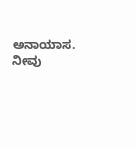ಅನಾಯಾಸ. ನೀವು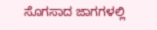ಸೊಗಸಾದ ಜಾಗಗಳಲ್ಲಿ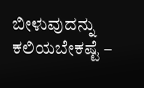ಬೀಳುವುದನ್ನು ಕಲಿಯಬೇಕಷ್ಟೆ –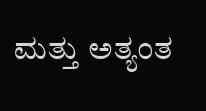ಮತ್ತು ಅತ್ಯಂತ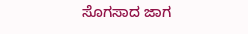ಸೊಗಸಾದ ಜಾಗ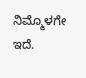ನಿಮ್ಮೊಳಗೇ ಇದೆ.